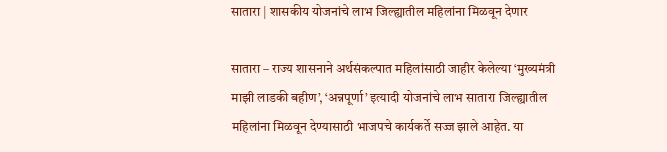सातारा | शासकीय योजनांचे लाभ जिल्ह्यातील महिलांना मिळवून देणार

सातारा – राज्य शासनाने अर्थसंकल्पात महिलांसाठी जाहीर केलेल्या ‘मुख्यमंत्री माझी लाडकी बहीण’, ‘अन्नपूर्णा’ इत्यादी योजनांचे लाभ सातारा जिल्ह्यातील महिलांना मिळवून देण्यासाठी भाजपचे कार्यकर्ते सज्ज झाले आहेत. या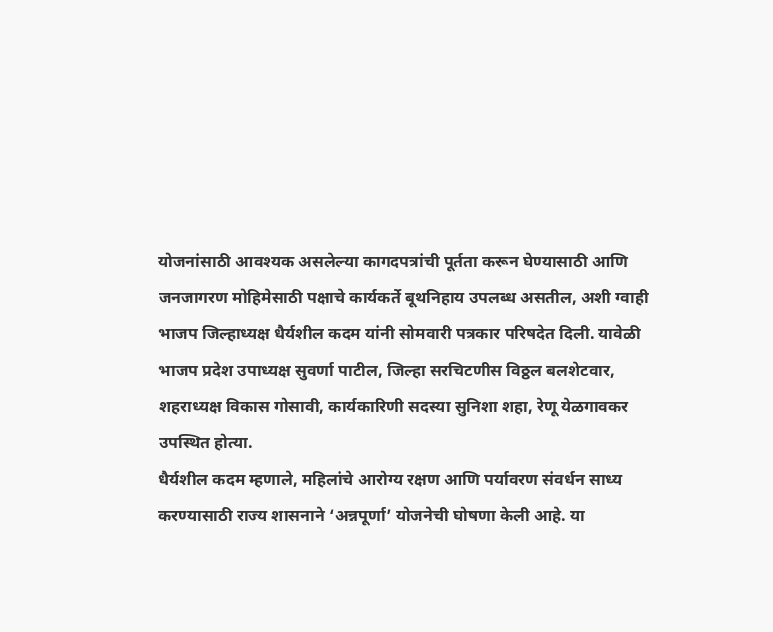योजनांसाठी आवश्यक असलेल्या कागदपत्रांची पूर्तता करून घेण्यासाठी आणि जनजागरण मोहिमेसाठी पक्षाचे कार्यकर्ते बूथनिहाय उपलब्ध असतील, अशी ग्वाही भाजप जिल्हाध्यक्ष धैर्यशील कदम यांनी सोमवारी पत्रकार परिषदेत दिली. यावेळी भाजप प्रदेश उपाध्यक्ष सुवर्णा पाटील, जिल्हा सरचिटणीस विठ्ठल बलशेटवार, शहराध्यक्ष विकास गोसावी, कार्यकारिणी सदस्या सुनिशा शहा, रेणू येळगावकर उपस्थित होत्या.
धैर्यशील कदम म्हणाले, महिलांचे आरोग्य रक्षण आणि पर्यावरण संवर्धन साध्य करण्यासाठी राज्य शासनाने ‘अन्नपूर्णा’ योजनेची घोषणा केली आहे. या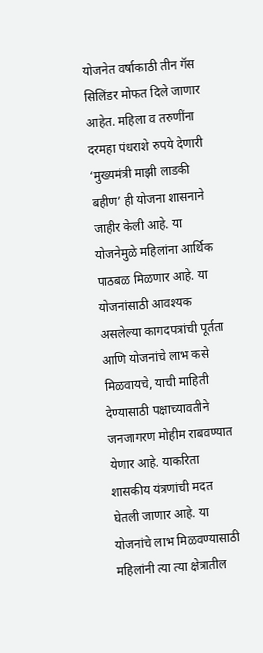योजनेत वर्षाकाठी तीन गॅस सिलिंडर मोफत दिले जाणार आहेत. महिला व तरुणींना दरमहा पंधराशे रुपये देणारी ‘मुख्यमंत्री माझी लाडकी बहीण’ ही योजना शासनाने जाहीर केली आहे. या योजनेमुळे महिलांना आर्थिक पाठबळ मिळणार आहे. या योजनांसाठी आवश्यक असलेल्या कागदपत्रांची पूर्तता आणि योजनांचे लाभ कसे मिळवायचे, याची माहिती देण्यासाठी पक्षाच्यावतीने जनजागरण मोहीम राबवण्यात येणार आहे. याकरिता शासकीय यंत्रणांची मदत घेतली जाणार आहे. या योजनांचे लाभ मिळवण्यासाठी महिलांनी त्या त्या क्षेत्रातील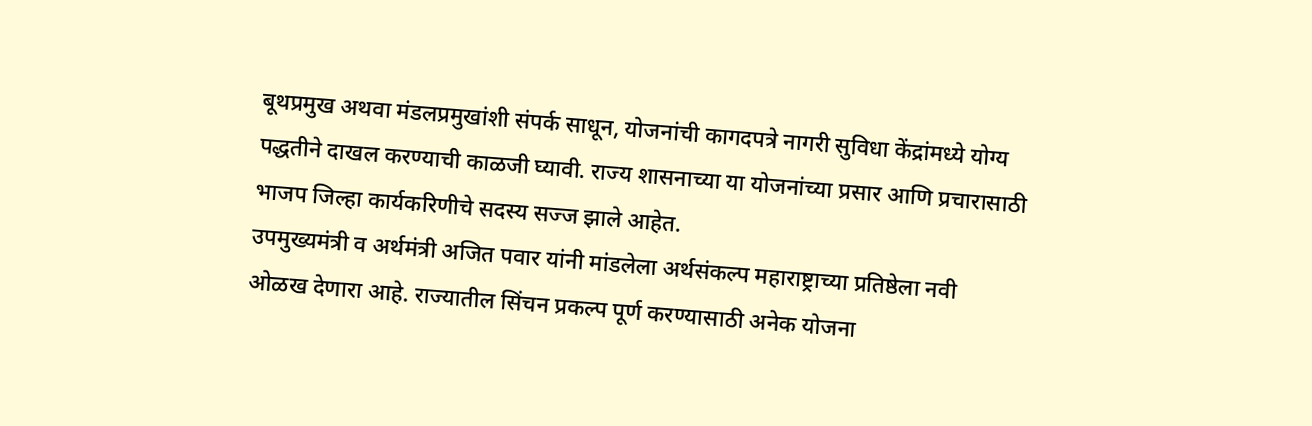बूथप्रमुख अथवा मंडलप्रमुखांशी संपर्क साधून, योजनांची कागदपत्रे नागरी सुविधा केंद्रांमध्ये योग्य पद्धतीने दाखल करण्याची काळजी घ्यावी. राज्य शासनाच्या या योजनांच्या प्रसार आणि प्रचारासाठी भाजप जिल्हा कार्यकरिणीचे सदस्य सज्ज झाले आहेत.
उपमुख्यमंत्री व अर्थमंत्री अजित पवार यांनी मांडलेला अर्थसंकल्प महाराष्ट्राच्या प्रतिष्ठेला नवी ओळख देणारा आहे. राज्यातील सिंचन प्रकल्प पूर्ण करण्यासाठी अनेक योजना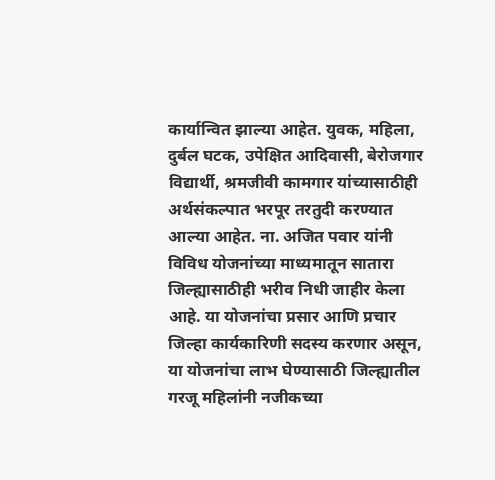कार्यान्वित झाल्या आहेत. युवक, महिला, दुर्बल घटक, उपेक्षित आदिवासी, बेरोजगार विद्यार्थी, श्रमजीवी कामगार यांच्यासाठीही अर्थसंकल्पात भरपूर तरतुदी करण्यात आल्या आहेत. ना. अजित पवार यांनी विविध योजनांच्या माध्यमातून सातारा जिल्ह्यासाठीही भरीव निधी जाहीर केला आहे. या योजनांचा प्रसार आणि प्रचार जिल्हा कार्यकारिणी सदस्य करणार असून, या योजनांचा लाभ घेण्यासाठी जिल्ह्यातील गरजू महिलांनी नजीकच्या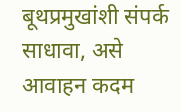बूथप्रमुखांशी संपर्क साधावा, असे आवाहन कदम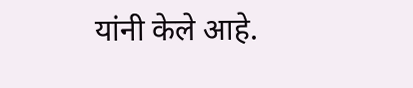यांनी केले आहे.